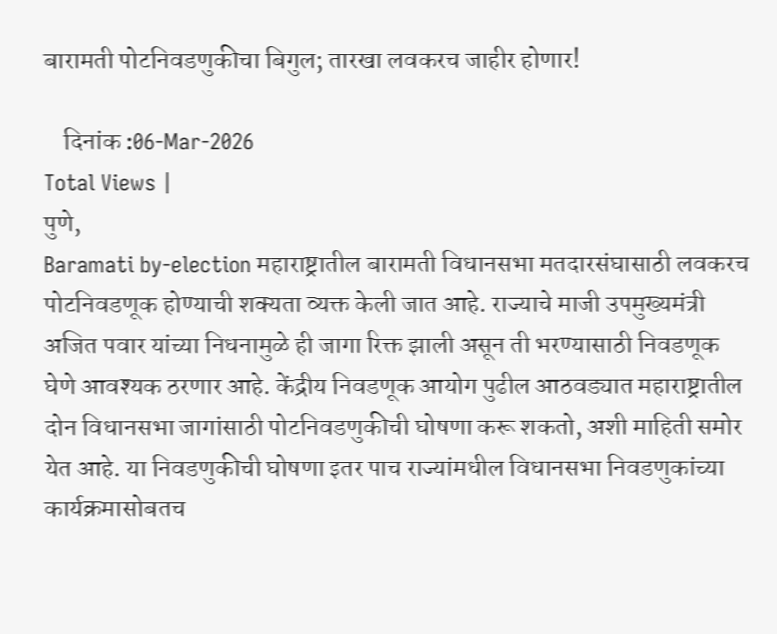बारामती पोटनिवडणुकीचा बिगुल; तारखा लवकरच जाहीर होणार!

    दिनांक :06-Mar-2026
Total Views |
पुणे,
Baramati by-election महाराष्ट्रातील बारामती विधानसभा मतदारसंघासाठी लवकरच पोटनिवडणूक होण्याची शक्यता व्यक्त केली जात आहे. राज्याचे माजी उपमुख्यमंत्री अजित पवार यांच्या निधनामुळे ही जागा रिक्त झाली असून ती भरण्यासाठी निवडणूक घेणे आवश्यक ठरणार आहे. केंद्रीय निवडणूक आयोग पुढील आठवड्यात महाराष्ट्रातील दोन विधानसभा जागांसाठी पोटनिवडणुकीची घोषणा करू शकतो, अशी माहिती समोर येत आहे. या निवडणुकीची घोषणा इतर पाच राज्यांमधील विधानसभा निवडणुकांच्या कार्यक्रमासोबतच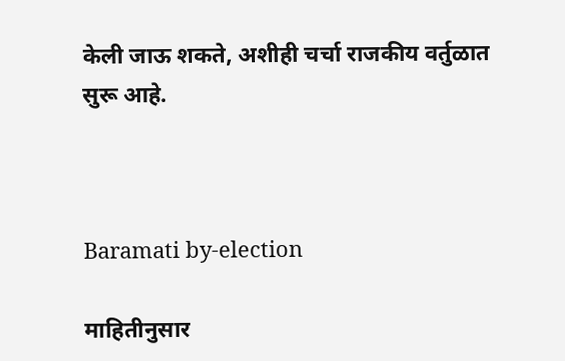केली जाऊ शकते, अशीही चर्चा राजकीय वर्तुळात सुरू आहे.



Baramati by-election

माहितीनुसार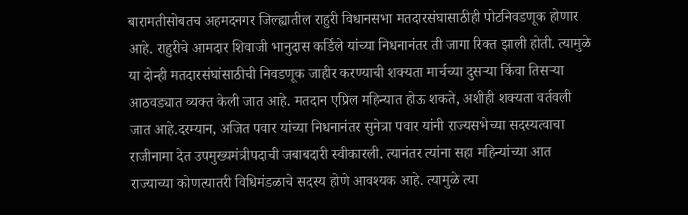बारामतीसोबतच अहमदनगर जिल्ह्यातील राहुरी विधानसभा मतदारसंघासाठीही पोटनिवडणूक होणार आहे. राहुरीचे आमदार शिवाजी भानुदास कर्डिले यांच्या निधनानंतर ती जागा रिक्त झाली होती. त्यामुळे या दोन्ही मतदारसंघांसाठीची निवडणूक जाहीर करण्याची शक्यता मार्चच्या दुसऱ्या किंवा तिसऱ्या आठवड्यात व्यक्त केली जात आहे. मतदान एप्रिल महिन्यात होऊ शकते, अशीही शक्यता वर्तवली जात आहे.दरम्यान, अजित पवार यांच्या निधनानंतर सुनेत्रा पवार यांनी राज्यसभेच्या सदस्यत्वाचा राजीनामा देत उपमुख्यमंत्रीपदाची जबाबदारी स्वीकारली. त्यानंतर त्यांना सहा महिन्यांच्या आत राज्याच्या कोणत्यातरी विधिमंडळाचे सदस्य होणे आवश्यक आहे. त्यामुळे त्या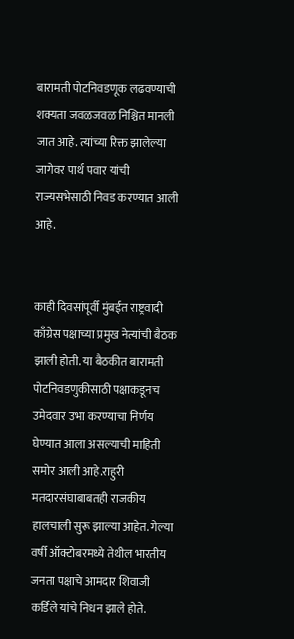बारामती पोटनिवडणूक लढवण्याची शक्यता जवळजवळ निश्चित मानली जात आहे. त्यांच्या रिक्त झालेल्या जागेवर पार्थ पवार यांची राज्यसभेसाठी निवड करण्यात आली आहे.


काही दिवसांपूर्वी मुंबईत राष्ट्रवादी काँग्रेस पक्षाच्या प्रमुख नेत्यांची बैठक झाली होती. या बैठकीत बारामती पोटनिवडणुकीसाठी पक्षाकडूनच उमेदवार उभा करण्याचा निर्णय घेण्यात आला असल्याची माहिती समोर आली आहे.राहुरी मतदारसंघाबाबतही राजकीय हालचाली सुरू झाल्या आहेत. गेल्या वर्षी ऑक्टोबरमध्ये तेथील भारतीय जनता पक्षाचे आमदार शिवाजी कर्डिले यांचे निधन झाले होते.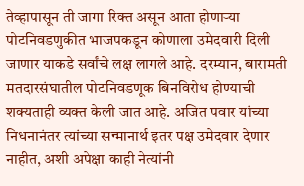तेव्हापासून ती जागा रिक्त असून आता होणाऱ्या पोटनिवडणुकीत भाजपकडून कोणाला उमेदवारी दिली जाणार याकडे सर्वांचे लक्ष लागले आहे. दरम्यान, बारामती मतदारसंघातील पोटनिवडणूक बिनविरोध होण्याची शक्यताही व्यक्त केली जात आहे. अजित पवार यांच्या निधनानंतर त्यांच्या सन्मानार्थ इतर पक्ष उमेदवार देणार नाहीत, अशी अपेक्षा काही नेत्यांनी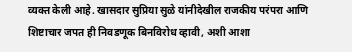व्यक्त केली आहे. खासदार सुप्रिया सुळे यांनीदेखील राजकीय परंपरा आणि शिष्टाचार जपत ही निवडणूक बिनविरोध व्हावी, अशी आशा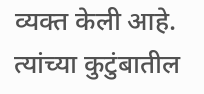व्यक्त केली आहे. त्यांच्या कुटुंबातील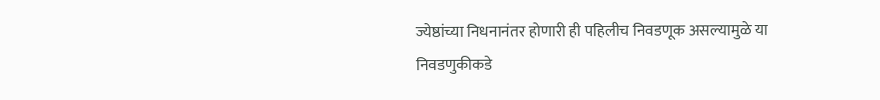ज्येष्ठांच्या निधनानंतर होणारी ही पहिलीच निवडणूक असल्यामुळे या निवडणुकीकडे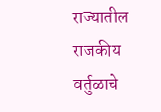राज्यातील राजकीय वर्तुळाचे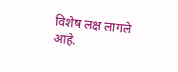विशेष लक्ष लागले आहे.